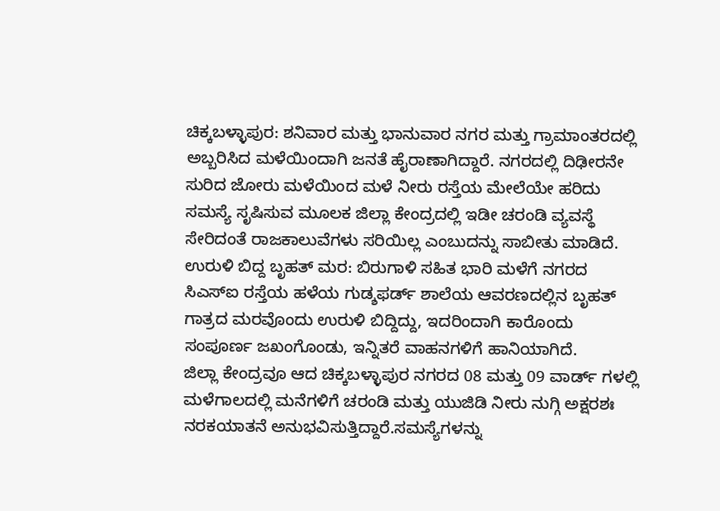ಚಿಕ್ಕಬಳ್ಳಾಪುರ: ಶನಿವಾರ ಮತ್ತು ಭಾನುವಾರ ನಗರ ಮತ್ತು ಗ್ರಾಮಾಂತರದಲ್ಲಿ ಅಬ್ಬರಿಸಿದ ಮಳೆಯಿಂದಾಗಿ ಜನತೆ ಹೈರಾಣಾಗಿದ್ದಾರೆ. ನಗರದಲ್ಲಿ ದಿಢೀರನೇ ಸುರಿದ ಜೋರು ಮಳೆಯಿಂದ ಮಳೆ ನೀರು ರಸ್ತೆಯ ಮೇಲೆಯೇ ಹರಿದು ಸಮಸ್ಯೆ ಸೃಷಿಸುವ ಮೂಲಕ ಜಿಲ್ಲಾ ಕೇಂದ್ರದಲ್ಲಿ ಇಡೀ ಚರಂಡಿ ವ್ಯವಸ್ಥೆ ಸೇರಿದಂತೆ ರಾಜಕಾಲುವೆಗಳು ಸರಿಯಿಲ್ಲ ಎಂಬುದನ್ನು ಸಾಬೀತು ಮಾಡಿದೆ.
ಉರುಳಿ ಬಿದ್ದ ಬೃಹತ್ ಮರ: ಬಿರುಗಾಳಿ ಸಹಿತ ಭಾರಿ ಮಳೆಗೆ ನಗರದ ಸಿಎಸ್ಐ ರಸ್ತೆಯ ಹಳೆಯ ಗುಡ್ಶಫರ್ಡ್ ಶಾಲೆಯ ಆವರಣದಲ್ಲಿನ ಬೃಹತ್ ಗಾತ್ರದ ಮರವೊಂದು ಉರುಳಿ ಬಿದ್ದಿದ್ದು, ಇದರಿಂದಾಗಿ ಕಾರೊಂದು ಸಂಪೂರ್ಣ ಜಖಂಗೊಂಡು, ಇನ್ನಿತರೆ ವಾಹನಗಳಿಗೆ ಹಾನಿಯಾಗಿದೆ.
ಜಿಲ್ಲಾ ಕೇಂದ್ರವೂ ಆದ ಚಿಕ್ಕಬಳ್ಳಾಪುರ ನಗರದ 08 ಮತ್ತು 09 ವಾರ್ಡ್ ಗಳಲ್ಲಿ ಮಳೆಗಾಲದಲ್ಲಿ ಮನೆಗಳಿಗೆ ಚರಂಡಿ ಮತ್ತು ಯುಜಿಡಿ ನೀರು ನುಗ್ಗಿ ಅಕ್ಷರಶಃ ನರಕಯಾತನೆ ಅನುಭವಿಸುತ್ತಿದ್ದಾರೆ.ಸಮಸ್ಯೆಗಳನ್ನು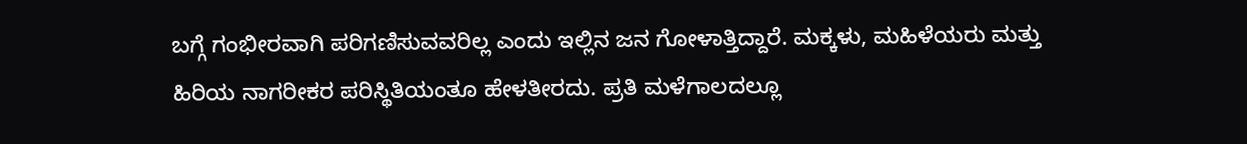ಬಗ್ಗೆ ಗಂಭೀರವಾಗಿ ಪರಿಗಣಿಸುವವರಿಲ್ಲ ಎಂದು ಇಲ್ಲಿನ ಜನ ಗೋಳಾತ್ತಿದ್ದಾರೆ. ಮಕ್ಕಳು, ಮಹಿಳೆಯರು ಮತ್ತು ಹಿರಿಯ ನಾಗರೀಕರ ಪರಿಸ್ಥಿತಿಯಂತೂ ಹೇಳತೀರದು. ಪ್ರತಿ ಮಳೆಗಾಲದಲ್ಲೂ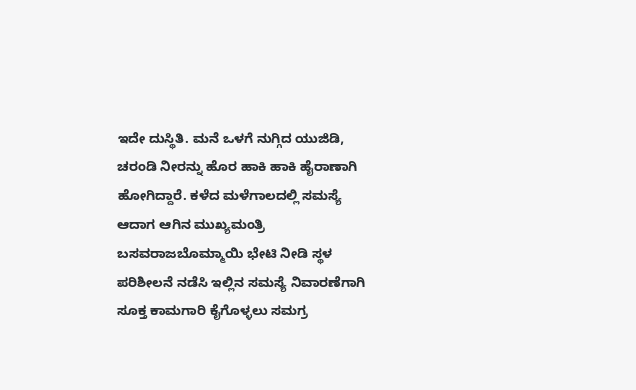ಇದೇ ದುಸ್ಥಿತಿ. ಮನೆ ಒಳಗೆ ನುಗ್ಗಿದ ಯುಜಿಡಿ, ಚರಂಡಿ ನೀರನ್ನು ಹೊರ ಹಾಕಿ ಹಾಕಿ ಹೈರಾಣಾಗಿ ಹೋಗಿದ್ದಾರೆ. ಕಳೆದ ಮಳೆಗಾಲದಲ್ಲಿ ಸಮಸ್ಯೆ ಆದಾಗ ಆಗಿನ ಮುಖ್ಯಮಂತ್ರಿ ಬಸವರಾಜಬೊಮ್ಮಾಯಿ ಭೇಟಿ ನೀಡಿ ಸ್ಥಳ ಪರಿಶೀಲನೆ ನಡೆಸಿ ಇಲ್ಲಿನ ಸಮಸ್ಯೆ ನಿವಾರಣೆಗಾಗಿ ಸೂಕ್ತ ಕಾಮಗಾರಿ ಕೈಗೊಳ್ಳಲು ಸಮಗ್ರ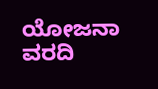ಯೋಜನಾ ವರದಿ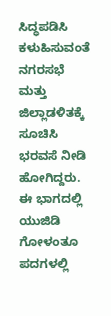ಸಿದ್ಧಪಡಿಸಿ ಕಳುಹಿಸುವಂತೆ ನಗರಸಭೆ ಮತ್ತು ಜಿಲ್ಲಾಡಳಿತಕ್ಕೆ ಸೂಚಿಸಿ ಭರವಸೆ ನೀಡಿ ಹೋಗಿದ್ದರು.
ಈ ಭಾಗದಲ್ಲಿ ಯುಜಿಡಿ ಗೋಳಂತೂ ಪದಗಳಲ್ಲಿ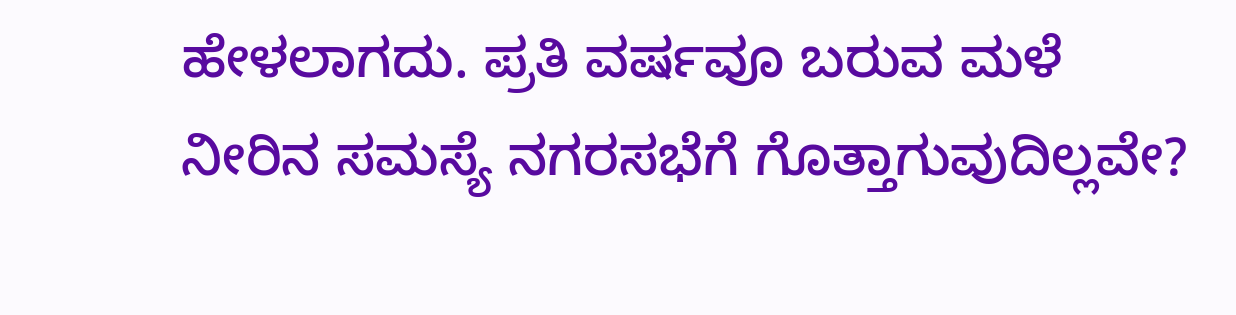ಹೇಳಲಾಗದು. ಪ್ರತಿ ವರ್ಷವೂ ಬರುವ ಮಳೆ ನೀರಿನ ಸಮಸ್ಯೆ ನಗರಸಭೆಗೆ ಗೊತ್ತಾಗುವುದಿಲ್ಲವೇ?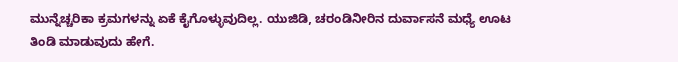ಮುನ್ನೆಚ್ಚರಿಕಾ ಕ್ರಮಗಳನ್ನು ಏಕೆ ಕೈಗೊಳ್ಳುವುದಿಲ್ಲ. ಯುಜಿಡಿ, ಚರಂಡಿನೀರಿನ ದುರ್ವಾಸನೆ ಮಧ್ಯೆ ಊಟ ತಿಂಡಿ ಮಾಡುವುದು ಹೇಗೆ.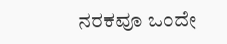ನರಕವೂ ಒಂದೇ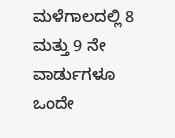ಮಳೆಗಾಲದಲ್ಲಿ 8 ಮತ್ತು 9 ನೇ ವಾರ್ಡುಗಳೂ ಒಂದೇ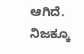ಆಗಿದೆ. ನಿಜಕ್ಕೂ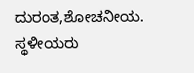ದುರಂತ,ಶೋಚನೀಯ. ಸ್ಥಳೀಯರು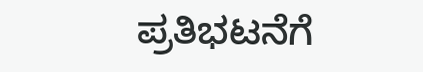ಪ್ರತಿಭಟನೆಗೆ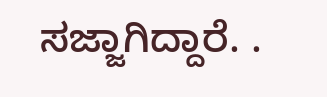ಸಜ್ಜಾಗಿದ್ದಾರೆ. .